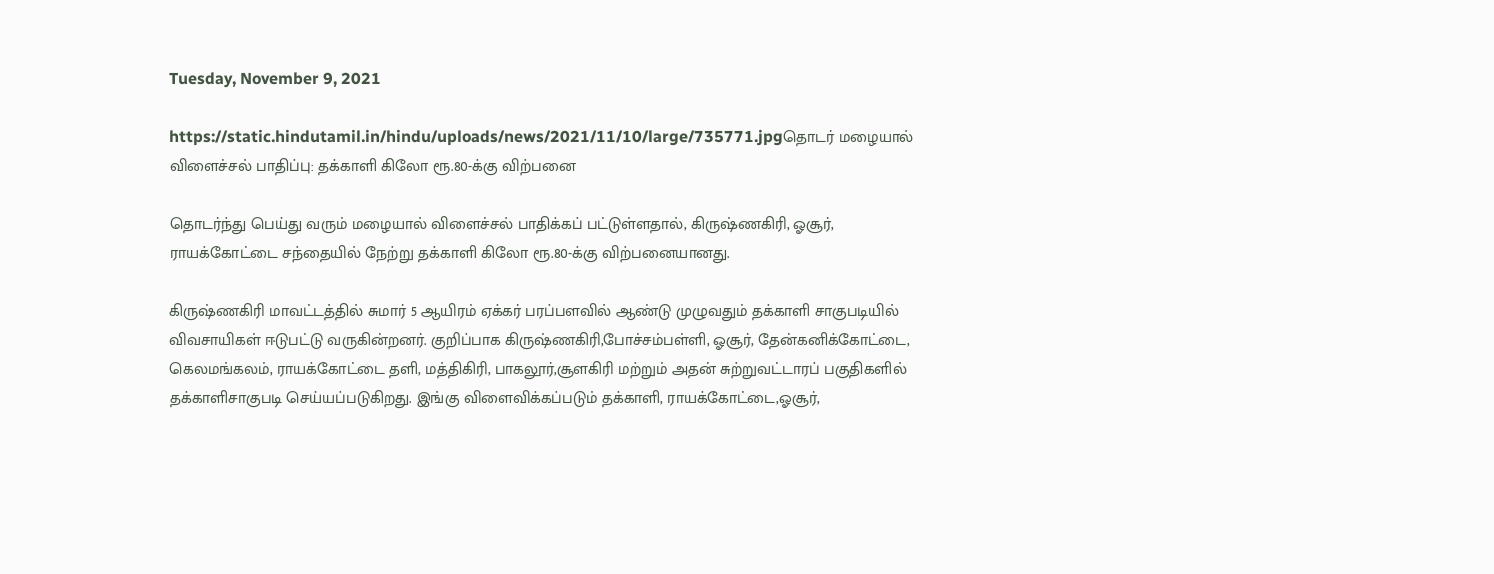Tuesday, November 9, 2021

https://static.hindutamil.in/hindu/uploads/news/2021/11/10/large/735771.jpgதொடர் மழையால் விளைச்சல் பாதிப்பு: தக்காளி கிலோ ரூ.80-க்கு விற்பனை

தொடர்ந்து பெய்து வரும் மழையால் விளைச்சல் பாதிக்கப் பட்டுள்ளதால், கிருஷ்ணகிரி, ஓசூர், ராயக்கோட்டை சந்தையில் நேற்று தக்காளி கிலோ ரூ.80-க்கு விற்பனையானது.

கிருஷ்ணகிரி மாவட்டத்தில் சுமார் 5 ஆயிரம் ஏக்கர் பரப்பளவில் ஆண்டு முழுவதும் தக்காளி சாகுபடியில் விவசாயிகள் ஈடுபட்டு வருகின்றனர். குறிப்பாக கிருஷ்ணகிரி,போச்சம்பள்ளி, ஓசூர், தேன்கனிக்கோட்டை, கெலமங்கலம், ராயக்கோட்டை தளி, மத்திகிரி, பாகலூர்,சூளகிரி மற்றும் அதன் சுற்றுவட்டாரப் பகுதிகளில் தக்காளிசாகுபடி செய்யப்படுகிறது. இங்கு விளைவிக்கப்படும் தக்காளி, ராயக்கோட்டை,ஓசூர்,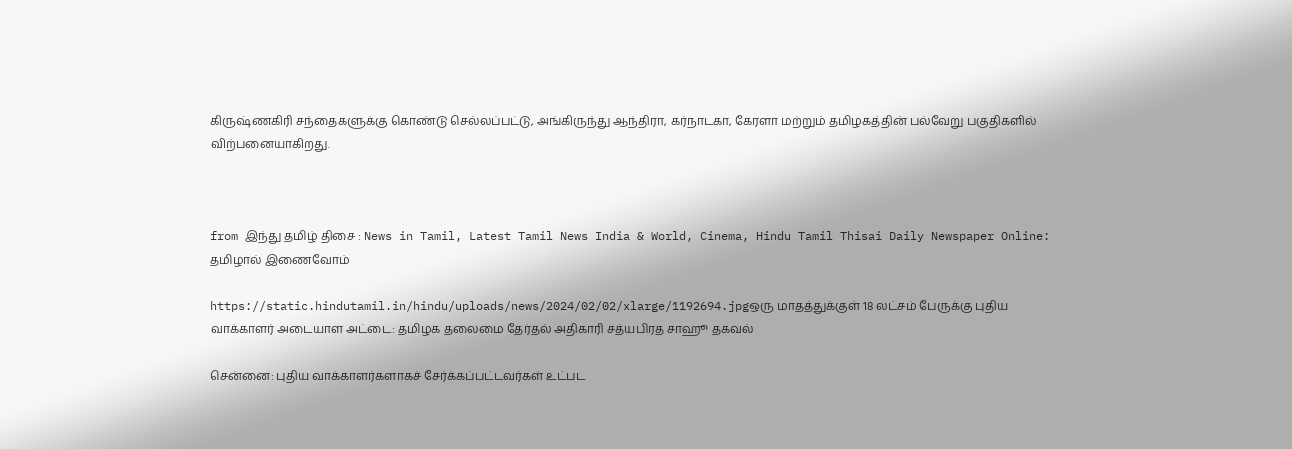கிருஷ்ணகிரி சந்தைகளுக்கு கொண்டு செல்லப்பட்டு, அங்கிருந்து ஆந்திரா, கர்நாடகா, கேரளா மற்றும் தமிழகத்தின் பல்வேறு பகுதிகளில் விற்பனையாகிறது.



from இந்து தமிழ் திசை : News in Tamil, Latest Tamil News India & World, Cinema, Hindu Tamil Thisai Daily Newspaper Online: தமிழால் இணைவோம்

https://static.hindutamil.in/hindu/uploads/news/2024/02/02/xlarge/1192694.jpgஒரு மாதத்துக்குள் 18 லட்சம் பேருக்கு புதிய வாக்காளர் அடையாள அட்டை: தமிழக தலைமை தேர்தல் அதிகாரி சத்யபிரத சாஹூ தகவல்

சென்னை: புதிய வாக்காளர்களாகச் சேர்க்கப்பட்டவர்கள் உட்பட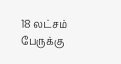18 லட்சம் பேருக்கு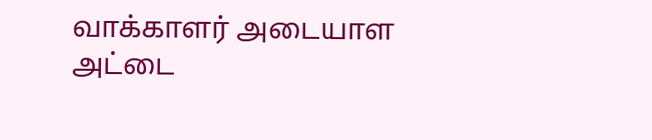வாக்காளர் அடையாள அட்டை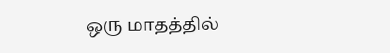ஒரு மாதத்தில்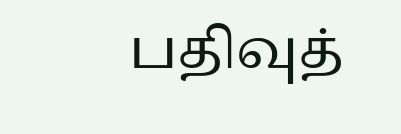பதிவுத்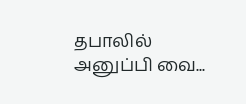தபாலில் அனுப்பி வை...